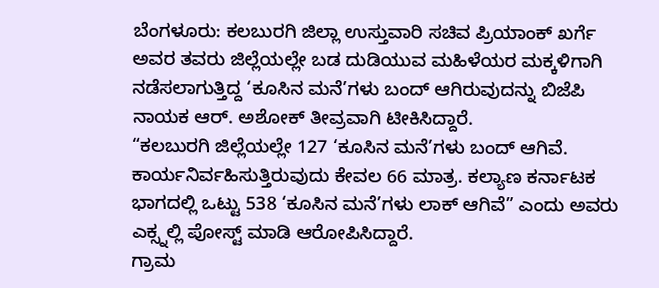ಬೆಂಗಳೂರು: ಕಲಬುರಗಿ ಜಿಲ್ಲಾ ಉಸ್ತುವಾರಿ ಸಚಿವ ಪ್ರಿಯಾಂಕ್ ಖರ್ಗೆ ಅವರ ತವರು ಜಿಲ್ಲೆಯಲ್ಲೇ ಬಡ ದುಡಿಯುವ ಮಹಿಳೆಯರ ಮಕ್ಕಳಿಗಾಗಿ ನಡೆಸಲಾಗುತ್ತಿದ್ದ ‘ಕೂಸಿನ ಮನೆ’ಗಳು ಬಂದ್ ಆಗಿರುವುದನ್ನು ಬಿಜೆಪಿ ನಾಯಕ ಆರ್. ಅಶೋಕ್ ತೀವ್ರವಾಗಿ ಟೀಕಿಸಿದ್ದಾರೆ.
“ಕಲಬುರಗಿ ಜಿಲ್ಲೆಯಲ್ಲೇ 127 ‘ಕೂಸಿನ ಮನೆ’ಗಳು ಬಂದ್ ಆಗಿವೆ. ಕಾರ್ಯನಿರ್ವಹಿಸುತ್ತಿರುವುದು ಕೇವಲ 66 ಮಾತ್ರ. ಕಲ್ಯಾಣ ಕರ್ನಾಟಕ ಭಾಗದಲ್ಲಿ ಒಟ್ಟು 538 ‘ಕೂಸಿನ ಮನೆ’ಗಳು ಲಾಕ್ ಆಗಿವೆ” ಎಂದು ಅವರು ಎಕ್ಸ್ನಲ್ಲಿ ಪೋಸ್ಟ್ ಮಾಡಿ ಆರೋಪಿಸಿದ್ದಾರೆ.
ಗ್ರಾಮ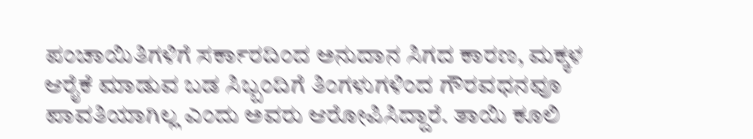ಪಂಚಾಯಿತಿಗಳಿಗೆ ಸರ್ಕಾರದಿಂದ ಅನುದಾನ ಸಿಗದ ಕಾರಣ, ಮಕ್ಕಳ ಆರೈಕೆ ಮಾಡುವ ಬಡ ಸಿಬ್ಬಂದಿಗೆ ತಿಂಗಳುಗಳಿಂದ ಗೌರವಧನವೂ ಪಾವತಿಯಾಗಿಲ್ಲ ಎಂದು ಅವರು ಆರೋಪಿಸಿದ್ದಾರೆ. ತಾಯಿ ಕೂಲಿ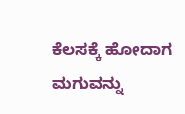ಕೆಲಸಕ್ಕೆ ಹೋದಾಗ ಮಗುವನ್ನು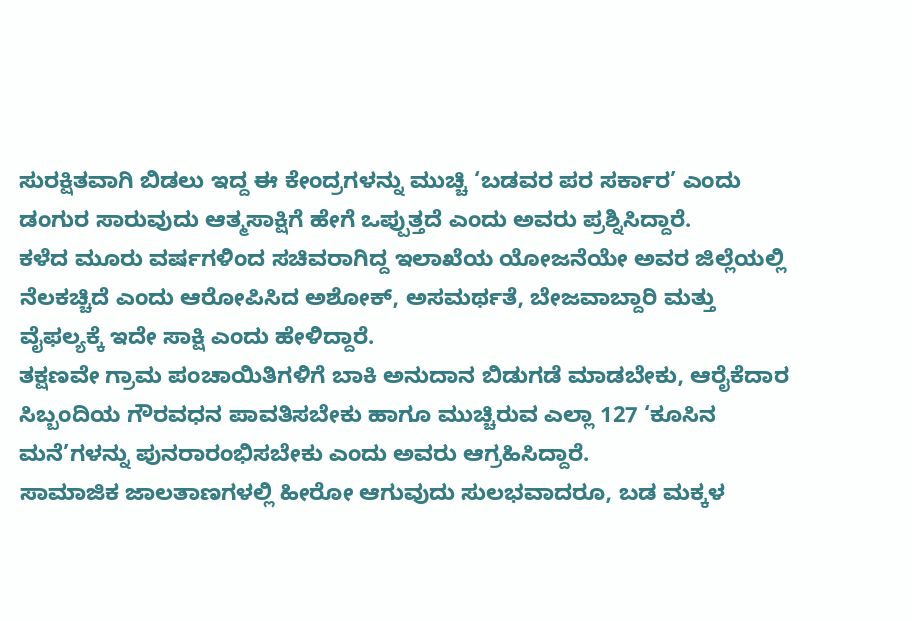ಸುರಕ್ಷಿತವಾಗಿ ಬಿಡಲು ಇದ್ದ ಈ ಕೇಂದ್ರಗಳನ್ನು ಮುಚ್ಚಿ ‘ಬಡವರ ಪರ ಸರ್ಕಾರ’ ಎಂದು ಡಂಗುರ ಸಾರುವುದು ಆತ್ಮಸಾಕ್ಷಿಗೆ ಹೇಗೆ ಒಪ್ಪುತ್ತದೆ ಎಂದು ಅವರು ಪ್ರಶ್ನಿಸಿದ್ದಾರೆ.
ಕಳೆದ ಮೂರು ವರ್ಷಗಳಿಂದ ಸಚಿವರಾಗಿದ್ದ ಇಲಾಖೆಯ ಯೋಜನೆಯೇ ಅವರ ಜಿಲ್ಲೆಯಲ್ಲಿ ನೆಲಕಚ್ಚಿದೆ ಎಂದು ಆರೋಪಿಸಿದ ಅಶೋಕ್, ಅಸಮರ್ಥತೆ, ಬೇಜವಾಬ್ದಾರಿ ಮತ್ತು ವೈಫಲ್ಯಕ್ಕೆ ಇದೇ ಸಾಕ್ಷಿ ಎಂದು ಹೇಳಿದ್ದಾರೆ.
ತಕ್ಷಣವೇ ಗ್ರಾಮ ಪಂಚಾಯಿತಿಗಳಿಗೆ ಬಾಕಿ ಅನುದಾನ ಬಿಡುಗಡೆ ಮಾಡಬೇಕು, ಆರೈಕೆದಾರ ಸಿಬ್ಬಂದಿಯ ಗೌರವಧನ ಪಾವತಿಸಬೇಕು ಹಾಗೂ ಮುಚ್ಚಿರುವ ಎಲ್ಲಾ 127 ‘ಕೂಸಿನ ಮನೆ’ಗಳನ್ನು ಪುನರಾರಂಭಿಸಬೇಕು ಎಂದು ಅವರು ಆಗ್ರಹಿಸಿದ್ದಾರೆ.
ಸಾಮಾಜಿಕ ಜಾಲತಾಣಗಳಲ್ಲಿ ಹೀರೋ ಆಗುವುದು ಸುಲಭವಾದರೂ, ಬಡ ಮಕ್ಕಳ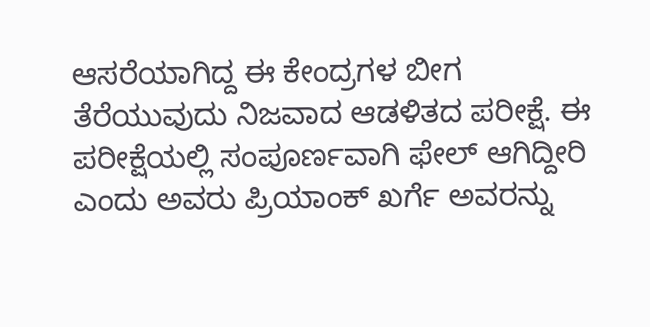ಆಸರೆಯಾಗಿದ್ದ ಈ ಕೇಂದ್ರಗಳ ಬೀಗ ತೆರೆಯುವುದು ನಿಜವಾದ ಆಡಳಿತದ ಪರೀಕ್ಷೆ. ಈ ಪರೀಕ್ಷೆಯಲ್ಲಿ ಸಂಪೂರ್ಣವಾಗಿ ಫೇಲ್ ಆಗಿದ್ದೀರಿ ಎಂದು ಅವರು ಪ್ರಿಯಾಂಕ್ ಖರ್ಗೆ ಅವರನ್ನು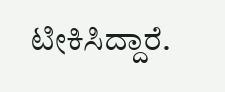ಟೀಕಿಸಿದ್ದಾರೆ.